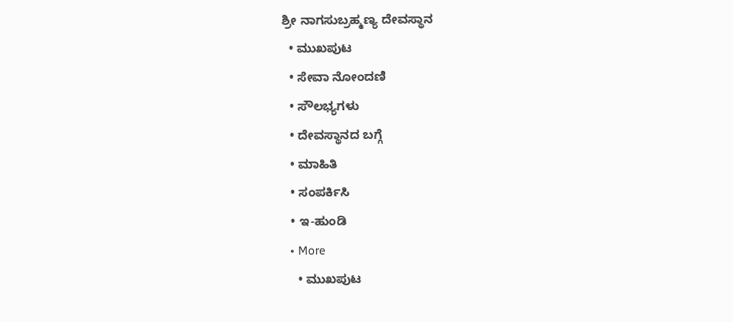ಶ್ರೀ ನಾಗಸುಬ್ರಹ್ಮಣ್ಯ ದೇವಸ್ಥಾನ
  • ಮುಖಪುಟ
  • ಸೇವಾ ನೋಂದಣಿ
  • ಸೌಲಭ್ಯಗಳು
  • ದೇವಸ್ಥಾನದ ಬಗ್ಗೆ
  • ಮಾಹಿತಿ
  • ಸಂಪರ್ಕಿಸಿ
  • ಇ-ಹುಂಡಿ
  • More
    • ಮುಖಪುಟ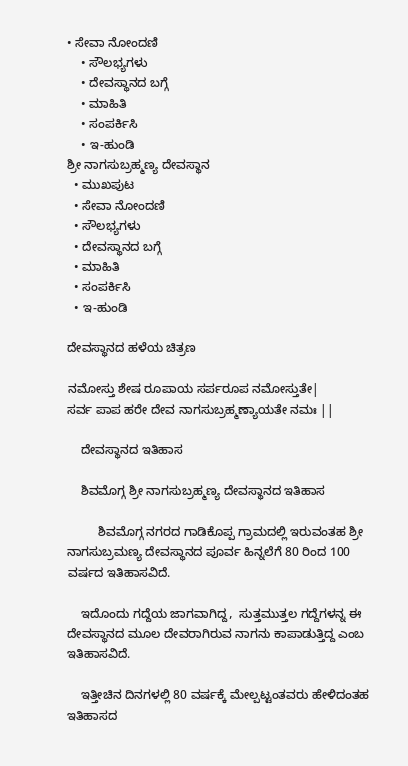• ಸೇವಾ ನೋಂದಣಿ
    • ಸೌಲಭ್ಯಗಳು
    • ದೇವಸ್ಥಾನದ ಬಗ್ಗೆ
    • ಮಾಹಿತಿ
    • ಸಂಪರ್ಕಿಸಿ
    • ಇ-ಹುಂಡಿ
ಶ್ರೀ ನಾಗಸುಬ್ರಹ್ಮಣ್ಯ ದೇವಸ್ಥಾನ
  • ಮುಖಪುಟ
  • ಸೇವಾ ನೋಂದಣಿ
  • ಸೌಲಭ್ಯಗಳು
  • ದೇವಸ್ಥಾನದ ಬಗ್ಗೆ
  • ಮಾಹಿತಿ
  • ಸಂಪರ್ಕಿಸಿ
  • ಇ-ಹುಂಡಿ

ದೇವಸ್ಥಾನದ ಹಳೆಯ ಚಿತ್ರಣ

ನಮೋಸ್ತು ಶೇಷ ರೂಪಾಯ ಸರ್ಪರೂಪ ನಮೋಸ್ತುತೇ|
ಸರ್ವ ಪಾಪ ಹರೇ ದೇವ ನಾಗಸುಬ್ರಹ್ಮಣ್ಯಾಯತೇ ನಮಃ ||

    ದೇವಸ್ಥಾನದ ಇತಿಹಾಸ

    ಶಿವಮೊಗ್ಗ ಶ್ರೀ ನಾಗಸುಬ್ರಹ್ಮಣ್ಯ ದೇವಸ್ಥಾನದ ಇತಿಹಾಸ

         ಶಿವಮೊಗ್ಗ ನಗರದ ಗಾಡಿಕೊಪ್ಪ ಗ್ರಾಮದಲ್ಲಿ ಇರುವಂತಹ ಶ್ರೀ ನಾಗಸುಬ್ರಮಣ್ಯ ದೇವಸ್ಥಾನದ ಪೂರ್ವ ಹಿನ್ನಲೆಗೆ 80 ರಿಂದ 100 ವರ್ಷದ ಇತಿಹಾಸವಿದೆ.

    ಇದೊಂದು ಗದ್ದೆಯ ಜಾಗವಾಗಿದ್ದ,  ಸುತ್ತಮುತ್ತಲ ಗದ್ದೆಗಳನ್ನ ಈ ದೇವಸ್ಥಾನದ ಮೂಲ ದೇವರಾಗಿರುವ ನಾಗನು ಕಾಪಾಡುತ್ತಿದ್ದ ಎಂಬ ಇತಿಹಾಸವಿದೆ.

    ಇತ್ತೀಚಿನ ದಿನಗಳಲ್ಲಿ 80 ವರ್ಷಕ್ಕೆ ಮೇಲ್ಪಟ್ಟಂತವರು ಹೇಳಿದಂತಹ ಇತಿಹಾಸದ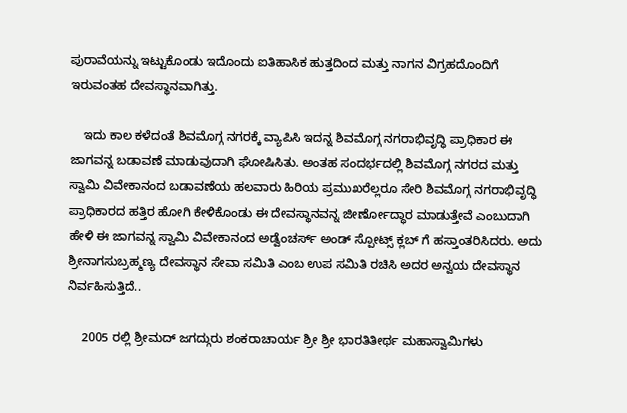ಪುರಾವೆಯನ್ನು ಇಟ್ಟುಕೊಂಡು ಇದೊಂದು ಐತಿಹಾಸಿಕ ಹುತ್ತದಿಂದ ಮತ್ತು ನಾಗನ ವಿಗ್ರಹದೊಂದಿಗೆ ಇರುವಂತಹ ದೇವಸ್ಥಾನವಾಗಿತ್ತು.

    ಇದು ಕಾಲ ಕಳೆದಂತೆ ಶಿವಮೊಗ್ಗ ನಗರಕ್ಕೆ ವ್ಯಾಪಿಸಿ ಇದನ್ನ ಶಿವಮೊಗ್ಗ ನಗರಾಭಿವೃದ್ಧಿ ಪ್ರಾಧಿಕಾರ ಈ ಜಾಗವನ್ನ ಬಡಾವಣೆ ಮಾಡುವುದಾಗಿ ಘೋಷಿಸಿತು. ಅಂತಹ ಸಂದರ್ಭದಲ್ಲಿ ಶಿವಮೊಗ್ಗ ನಗರದ ಮತ್ತು ಸ್ವಾಮಿ ವಿವೇಕಾನಂದ ಬಡಾವಣೆಯ ಹಲವಾರು ಹಿರಿಯ ಪ್ರಮುಖರೆಲ್ಲರೂ ಸೇರಿ ಶಿವಮೊಗ್ಗ ನಗರಾಭಿವೃದ್ಧಿ ಪ್ರಾಧಿಕಾರದ ಹತ್ತಿರ ಹೋಗಿ ಕೇಳಿಕೊಂಡು ಈ ದೇವಸ್ಥಾನವನ್ನ ಜೀರ್ಣೋದ್ಧಾರ ಮಾಡುತ್ತೇವೆ ಎಂಬುದಾಗಿ ಹೇಳಿ ಈ ಜಾಗವನ್ನ ಸ್ವಾಮಿ ವಿವೇಕಾನಂದ ಅಡ್ವೆಂಚರ್ಸ್ ಅಂಡ್ ಸ್ಪೋಟ್ಸ್ ಕ್ಲಬ್ ಗೆ ಹಸ್ತಾಂತರಿಸಿದರು. ಅದು ಶ್ರೀನಾಗಸುಬ್ರಹ್ಮಣ್ಯ ದೇವಸ್ಥಾನ ಸೇವಾ ಸಮಿತಿ ಎಂಬ ಉಪ ಸಮಿತಿ ರಚಿಸಿ ಅದರ ಅನ್ವಯ ದೇವಸ್ಥಾನ ನಿರ್ವಹಿಸುತ್ತಿದೆ..

    2005 ರಲ್ಲಿ ಶ್ರೀಮದ್ ಜಗದ್ಗುರು ಶಂಕರಾಚಾರ್ಯ ಶ್ರೀ ಶ್ರೀ ಭಾರತಿತೀರ್ಥ ಮಹಾಸ್ವಾಮಿಗಳು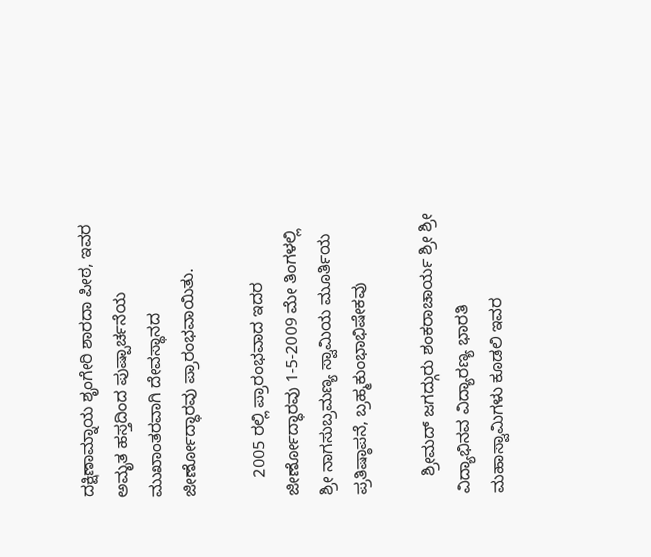ದಕ್ಷಿಣಾಮ್ನಾಯ ಶೃಂಗೇರಿ ಶಾರದಾ ಪೀಠ, ಇವರ ಅಮೃತ ಹಸ್ತದಿಂದ ಪುಷ್ಪಾರ್ಚನೆಯ ಮುಖಾಂತರವಾಗಿ ದೇವಸ್ಥಾನದ ಜೀರ್ಣೋದ್ಧಾರವು ಪ್ರಾರಂಭವಾಯಿತು.

    2005 ರಲ್ಲಿ ಪ್ರಾರಂಭವಾದ ಇದರ ಜೀರ್ಣೋದ್ಧಾರವು 1-5-2009 ಮೇ ತಿಂಗಳಲ್ಲಿ ಶ್ರೀ ನಾಗಸುಬ್ರಮಣ್ಯ ಸ್ವಾಮಿಯ ಮೂರ್ತಿಯ ಪ್ರತಿಷ್ಠಾಪನೆ, ಬ್ರಹ್ಮಕುಂಭಾಭಿಷೇಕವು

    ಶ್ರೀಮದ್ ಜಗದ್ಗುರು ಶಂಕರಾಚಾರ್ಯ ಶ್ರೀ ಶ್ರೀ ವಿದ್ಯಾಭಿನವ ವಿದ್ಯಾರಣ್ಯ ಭಾರತಿ ಮಹಾಸ್ವಾಮಿಗಳು ಕೂಡಲಿ ಇವರ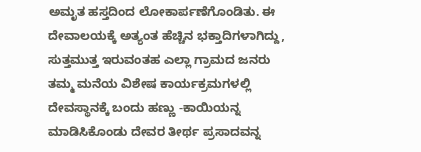ಅಮೃತ ಹಸ್ತದಿಂದ ಲೋಕಾರ್ಪಣೆಗೊಂಡಿತು. ಈ ದೇವಾಲಯಕ್ಕೆ ಅತ್ಯಂತ ಹೆಚ್ಚಿನ ಭಕ್ತಾದಿಗಳಾಗಿದ್ದು, ಸುತ್ತಮುತ್ತ ಇರುವಂತಹ ಎಲ್ಲಾ ಗ್ರಾಮದ ಜನರು ತಮ್ಮ ಮನೆಯ ವಿಶೇಷ ಕಾರ್ಯಕ್ರಮಗಳಲ್ಲಿ ದೇವಸ್ಥಾನಕ್ಕೆ ಬಂದು ಹಣ್ಣು -ಕಾಯಿಯನ್ನ ಮಾಡಿಸಿಕೊಂಡು ದೇವರ ತೀರ್ಥ ಪ್ರಸಾದವನ್ನ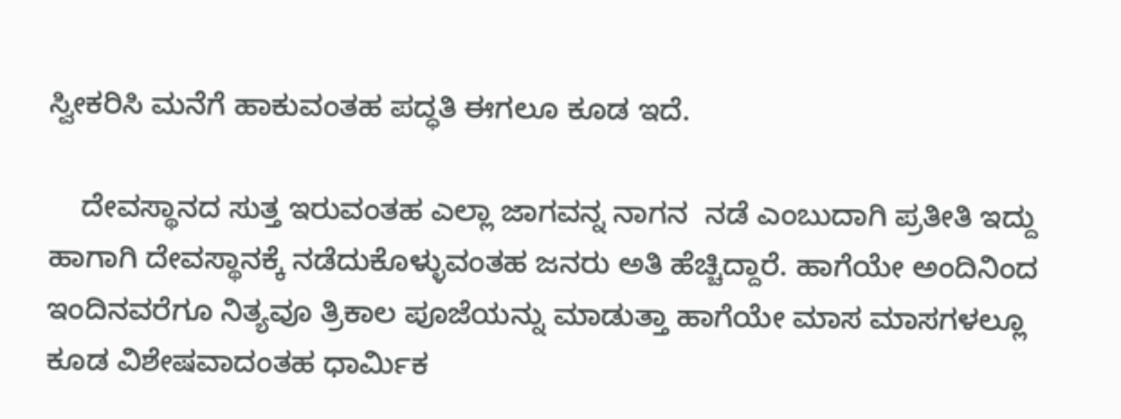ಸ್ವೀಕರಿಸಿ ಮನೆಗೆ ಹಾಕುವಂತಹ ಪದ್ಧತಿ ಈಗಲೂ ಕೂಡ ಇದೆ.

    ದೇವಸ್ಥಾನದ ಸುತ್ತ ಇರುವಂತಹ ಎಲ್ಲಾ ಜಾಗವನ್ನ ನಾಗನ  ನಡೆ ಎಂಬುದಾಗಿ ಪ್ರತೀತಿ ಇದ್ದು ಹಾಗಾಗಿ ದೇವಸ್ಥಾನಕ್ಕೆ ನಡೆದುಕೊಳ್ಳುವಂತಹ ಜನರು ಅತಿ ಹೆಚ್ಚಿದ್ದಾರೆ. ಹಾಗೆಯೇ ಅಂದಿನಿಂದ ಇಂದಿನವರೆಗೂ ನಿತ್ಯವೂ ತ್ರಿಕಾಲ ಪೂಜೆಯನ್ನು ಮಾಡುತ್ತಾ ಹಾಗೆಯೇ ಮಾಸ ಮಾಸಗಳಲ್ಲೂ ಕೂಡ ವಿಶೇಷವಾದಂತಹ ಧಾರ್ಮಿಕ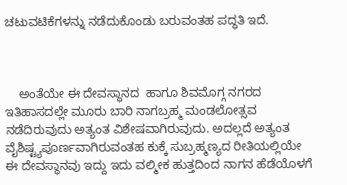ಚಟುವಟಿಕೆಗಳನ್ನು ನಡೆದುಕೊಂಡು ಬರುವಂತಹ ಪದ್ಧತಿ ಇದೆ.



    ಅಂತೆಯೇ ಈ ದೇವಸ್ಥಾನದ  ಹಾಗೂ ಶಿವಮೊಗ್ಗ ನಗರದ ಇತಿಹಾಸದಲ್ಲೇ ಮೂರು ಬಾರಿ ನಾಗಬ್ರಹ್ಮ ಮಂಡಲೋತ್ಸವ ನಡೆದಿರುವುದು ಅತ್ಯಂತ ವಿಶೇಷವಾಗಿರುವುದು. ಅದಲ್ಲದೆ ಅತ್ಯಂತ ವೈಶಿಷ್ಟ್ಯಪೂರ್ಣವಾಗಿರುವಂತಹ ಕುಕ್ಕೆ ಸುಬ್ರಹ್ಮಣ್ಯದ ರೀತಿಯಲ್ಲಿಯೇ ಈ ದೇವಸ್ಥಾನವು ಇದ್ದು ಇದು ವಲ್ಮೀಕ ಹುತ್ತದಿಂದ ನಾಗನ ಹೆಡೆಯೊಳಗೆ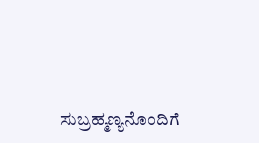ಸುಬ್ರಹ್ಮಣ್ಯನೊಂದಿಗೆ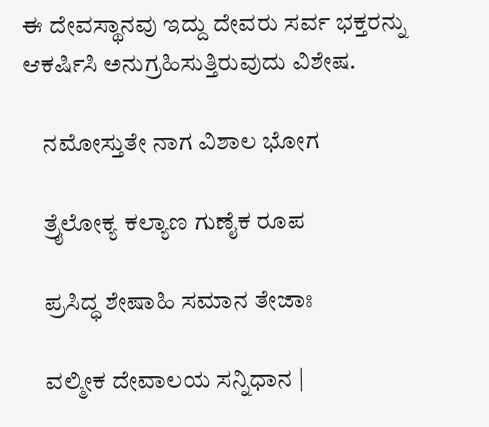ಈ ದೇವಸ್ಥಾನವು ಇದ್ದು ದೇವರು ಸರ್ವ ಭಕ್ತರನ್ನು ಆಕರ್ಷಿಸಿ ಅನುಗ್ರಹಿಸುತ್ತಿರುವುದು ವಿಶೇಷ.

    ನಮೋಸ್ತುತೇ ನಾಗ ವಿಶಾಲ ಭೋಗ

    ತ್ರೈಲೋಕ್ಯ ಕಲ್ಯಾಣ ಗುಣೈಕ ರೂಪ

    ಪ್ರಸಿದ್ಧ ಶೇಷಾಹಿ ಸಮಾನ ತೇಜಾಃ

    ವಲ್ಮೀಕ ದೇವಾಲಯ ಸನ್ನಿಧಾನ |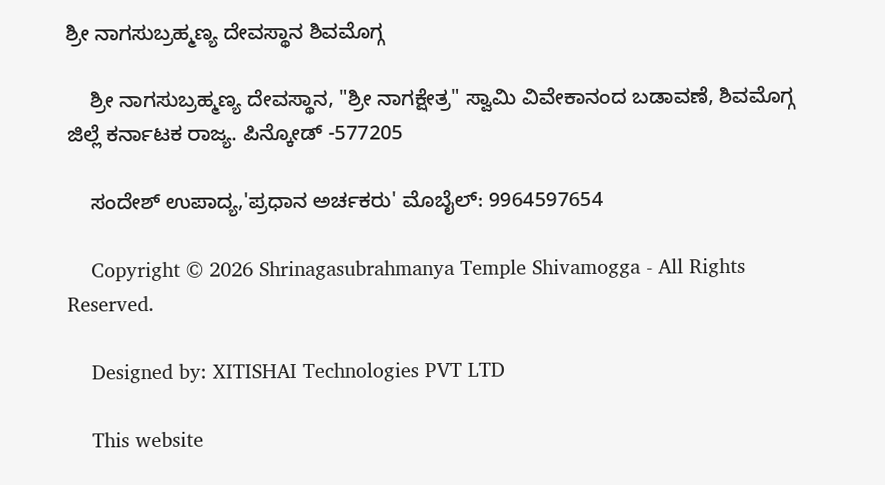ಶ್ರೀ ನಾಗಸುಬ್ರಹ್ಮಣ್ಯ ದೇವಸ್ಥಾನ ಶಿವಮೊಗ್ಗ

    ಶ್ರೀ ನಾಗಸುಬ್ರಹ್ಮಣ್ಯ ದೇವಸ್ಥಾನ, "ಶ್ರೀ ನಾಗಕ್ಷೇತ್ರ" ಸ್ವಾಮಿ ವಿವೇಕಾನಂದ ಬಡಾವಣೆ, ಶಿವಮೊಗ್ಗ ಜಿಲ್ಲೆ ಕರ್ನಾಟಕ ರಾಜ್ಯ. ಪಿನ್ಕೋಡ್ -577205

    ಸಂದೇಶ್ ಉಪಾದ್ಯ,'ಪ್ರಧಾನ ಅರ್ಚಕರು' ಮೊಬೈಲ್: 9964597654

    Copyright © 2026 Shrinagasubrahmanya Temple Shivamogga - All Rights Reserved.

    Designed by: XITISHAI Technologies PVT LTD

    This website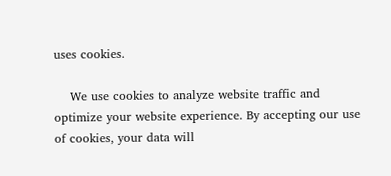uses cookies.

    We use cookies to analyze website traffic and optimize your website experience. By accepting our use of cookies, your data will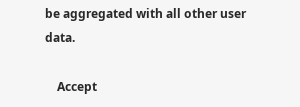be aggregated with all other user data.

    Accept